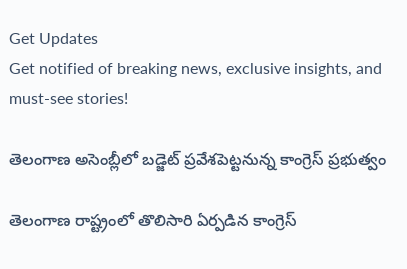Get Updates
Get notified of breaking news, exclusive insights, and must-see stories!

తెలంగాణ అసెంబ్లీలో బడ్జెట్ ప్రవేశపెట్టనున్న కాంగ్రెస్ ప్రభుత్వం

తెలంగాణ రాష్ట్రంలో తొలిసారి ఏర్పడిన కాంగ్రెస్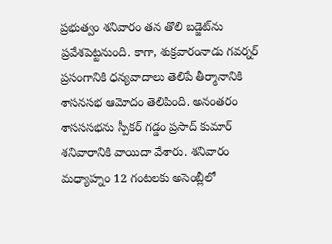ప్రభుత్వం శనివారం తన తొలి బడ్జెట్‌ను ప్రవేశపెట్టనుంది. కాగా, శుక్రవారంనాడు గవర్నర్ ప్రసంగానికి ధన్యవాదాలు తెలిపే తీర్మానానికి శాసనసభ ఆమోదం తెలిపింది. అనంతరం శాసససభను స్పీకర్ గడ్డం ప్రసాద్ కుమార్ శనివారానికి వాయిదా వేశారు. శనివారం మధ్యాహ్నం 12 గంటలకు అసెంబ్లీలో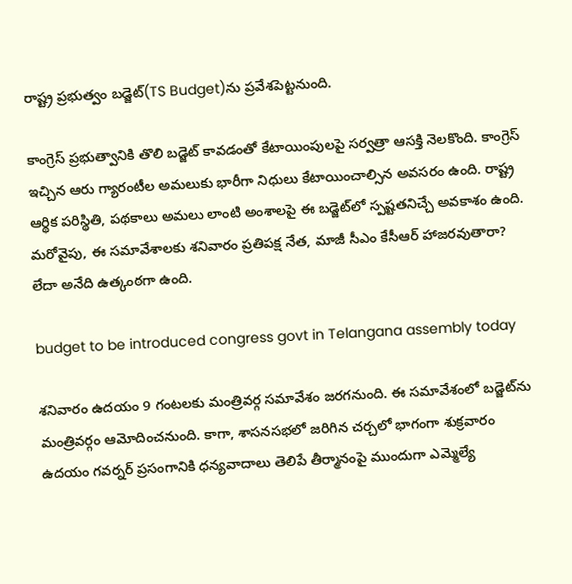రాష్ట్ర ప్రభుత్వం బడ్జెట్(TS Budget)ను ప్రవేశపెట్టనుంది.

కాంగ్రెస్ ప్రభుత్వానికి తొలి బడ్జెట్ కావడంతో కేటాయింపులపై సర్వత్రా ఆసక్తి నెలకొంది. కాంగ్రెస్ ఇచ్చిన ఆరు గ్యారంటీల అమలుకు భారీగా నిధులు కేటాయించాల్సిన అవసరం ఉంది. రాష్ట్ర ఆర్థిక పరిస్థితి, పథకాలు అమలు లాంటి అంశాలపై ఈ బడ్జెట్‌లో స్పష్టతనిచ్చే అవకాశం ఉంది. మరోవైపు, ఈ సమావేశాలకు శనివారం ప్రతిపక్ష నేత, మాజీ సీఎం కేసీఆర్ హాజరవుతారా? లేదా అనేది ఉత్కంఠగా ఉంది.

budget to be introduced congress govt in Telangana assembly today

శనివారం ఉదయం 9 గంటలకు మంత్రివర్గ సమావేశం జరగనుంది. ఈ సమావేశంలో బడ్జెట్‌ను మంత్రివర్గం ఆమోదించనుంది. కాగా, శాసనసభలో జరిగిన చర్చలో భాగంగా శుక్రవారం ఉదయం గవర్నర్ ప్రసంగానికి ధన్యవాదాలు తెలిపే తీర్మానంపై ముందుగా ఎమ్మెల్యే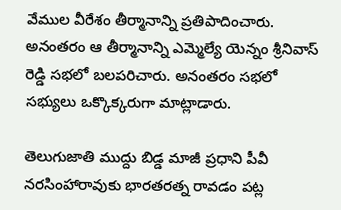వేముల వీరేశం తీర్మానాన్ని ప్రతిపాదించారు. అనంతరం ఆ తీర్మానాన్ని ఎమ్మెల్యే యెన్నం శ్రీనివాస్ రెడ్డి సభలో బలపరిచారు. అనంతరం సభలో సభ్యులు ఒక్కొక్కరుగా మాట్లాడారు.

తెలుగుజాతి ముద్దు బిడ్డ మాజీ ప్రధాని పీవీ నరసింహారావుకు భారతరత్న రావడం పట్ల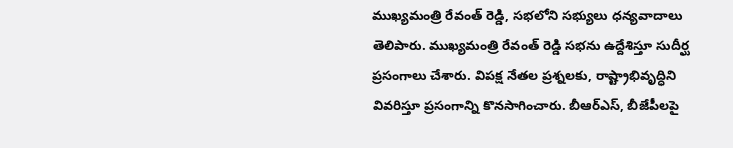ముఖ్యమంత్రి రేవంత్ రెడ్డి, సభలోని సభ్యులు ధన్యవాదాలు తెలిపారు. ముఖ్యమంత్రి రేవంత్ రెడ్డి సభను ఉద్దేశిస్తూ సుదీర్ఘ ప్రసంగాలు చేశారు. విపక్ష నేతల ప్రశ్నలకు, రాష్ట్రాభివృద్ధిని వివరిస్తూ ప్రసంగాన్ని కొనసాగించారు. బీఆర్ఎస్, బీజేపీలపై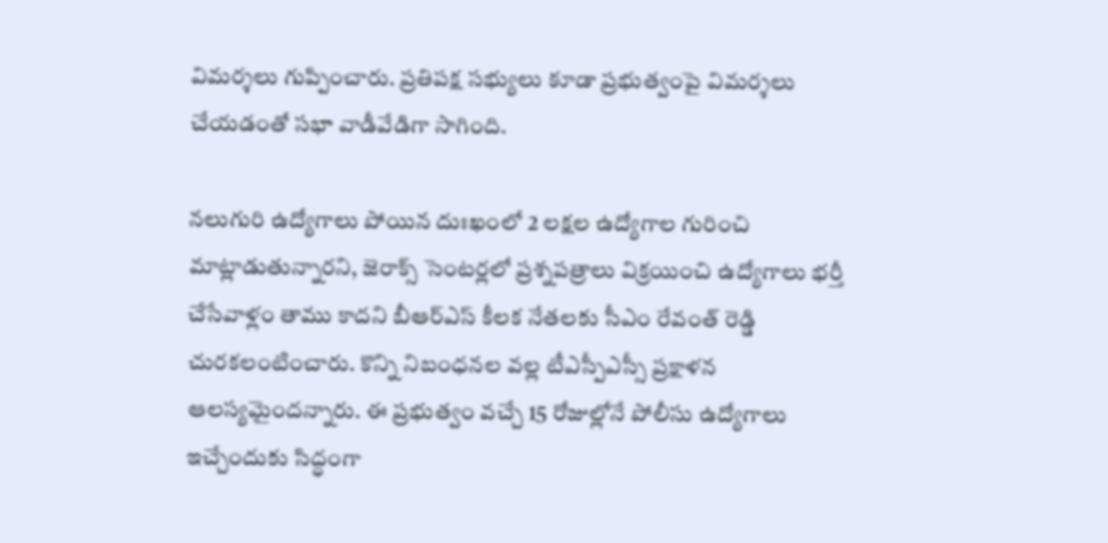విమర్శలు గుప్పించారు. ప్రతిపక్ష సభ్యులు కూడా ప్రభుత్వంపై విమర్శలు చేయడంతో సభా వాడీవేడిగా సాగింది.

నలుగురి ఉద్యోగాలు పోయిన దుఃఖంలో 2 లక్షల ఉద్యోగాల గురించి మాట్లాడుతున్నారని, జెరాక్స్ సెంటర్లలో ప్రశ్నపత్రాలు విక్రయించి ఉద్యోగాలు భర్తీ చేసేవాళ్లం తాము కాదని బీఆర్ఎస్‌ కీలక నేతలకు సీఎం రేవంత్ రెడ్డి చురకలంటించారు. కొన్ని నిబంధనల వల్ల టీఎస్పీఎస్సీ ప్రక్షాళన ఆలస్యమైందన్నారు. ఈ ప్రభుత్వం వచ్చే 15 రోజుల్లోనే పోలీసు ఉద్యోగాలు ఇచ్చేందుకు సిద్ధంగా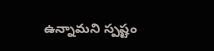ఉన్నామని స్పష్టం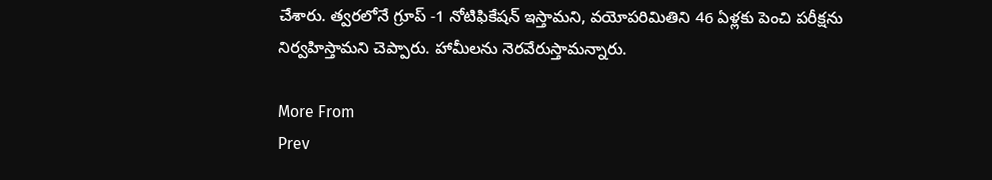చేశారు. త్వరలోనే గ్రూప్ -1 నోటిఫికేషన్ ఇస్తామని, వయోపరిమితిని 46 ఏళ్లకు పెంచి పరీక్షను నిర్వహిస్తామని చెప్పారు. హామీలను నెరవేరుస్తామన్నారు.

More From
Prev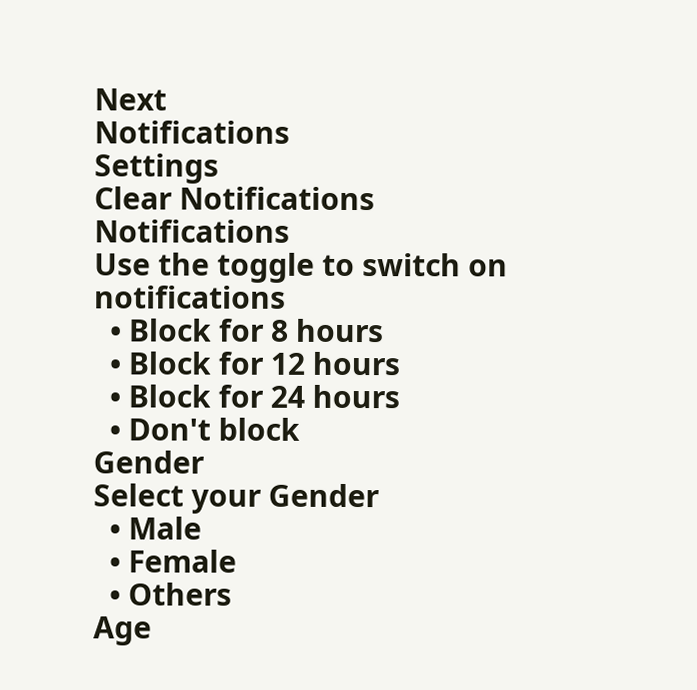Next
Notifications
Settings
Clear Notifications
Notifications
Use the toggle to switch on notifications
  • Block for 8 hours
  • Block for 12 hours
  • Block for 24 hours
  • Don't block
Gender
Select your Gender
  • Male
  • Female
  • Others
Age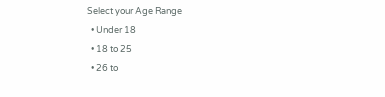Select your Age Range
  • Under 18
  • 18 to 25
  • 26 to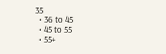35
  • 36 to 45
  • 45 to 55
  • 55+